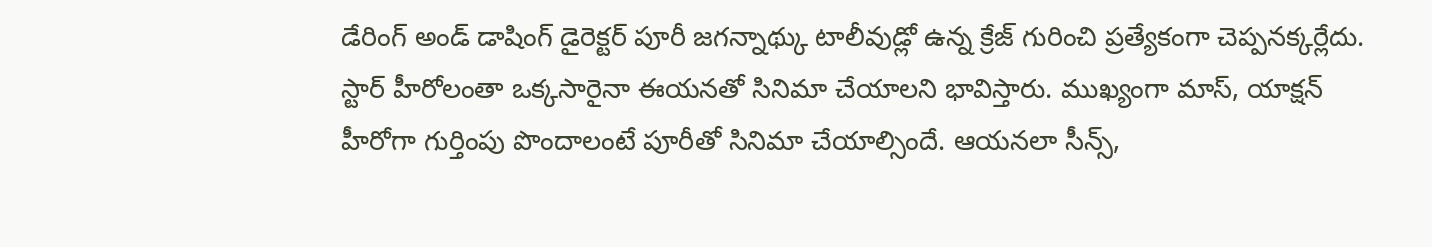డేరింగ్ అండ్ డాషింగ్ డైరెక్టర్ పూరీ జగన్నాథ్కు టాలీవుడ్లో ఉన్న క్రేజ్ గురించి ప్రత్యేకంగా చెప్పనక్కర్లేదు. స్టార్ హీరోలంతా ఒక్కసారైనా ఈయనతో సినిమా చేయాలని భావిస్తారు. ముఖ్యంగా మాస్, యాక్షన్ హీరోగా గుర్తింపు పొందాలంటే పూరీతో సినిమా చేయాల్సిందే. ఆయనలా సీన్స్,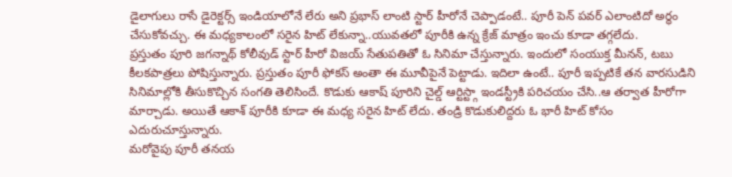డైలాగులు రాసే డైరెక్టర్స్ ఇండియాలోనే లేరు అని ప్రభాస్ లాంటి స్టార్ హీరోనే చెప్పాడంటే.. పూరీ పెన్ పవర్ ఎలాంటిదో అర్థం చేసుకోవచ్చు. ఈ మధ్యకాలంలో సరైన హిట్ లేకున్నా..యువతలో పూరీకి ఉన్న క్రేజ్ మాత్రం ఇంచు కూడా తగ్గలేదు.
ప్రస్తుతం పూరి జగన్నాథ్ కోలీవుడ్ స్టార్ హీరో విజయ్ సేతుపతితో ఓ సినిమా చేస్తున్నారు. ఇందులో సంయుక్త మీనన్, టబు కీలకపాత్రలు పోషిస్తున్నారు. ప్రస్తుతం పూరీ ఫోకస్ అంతా ఈ మూవీపైనే పెట్టాడు. ఇదిలా ఉంటే.. పూరీ ఇప్పటికే తన వారసుడిని సినిమాల్లోకి తీసుకొచ్చిన సంగతి తెలిసిందే. కొడుకు ఆకాష్ పూరిని చైల్డ్ ఆర్టిస్ట్గా ఇండస్ట్రీకి పరిచయం చేసి..ఆ తర్వాత హీరోగా మార్చాడు. అయితే ఆకాశ్ పూరీకి కూడా ఈ మధ్య సరైన హిట్ లేదు. తండ్రి కొడుకులిద్దరు ఓ భారీ హిట్ కోసం ఎదురుచూస్తున్నారు.
మరోవైపు పూరీ తనయ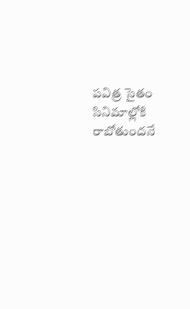పవిత్ర సైతం సినిమాల్లోకి రాబోతుందనే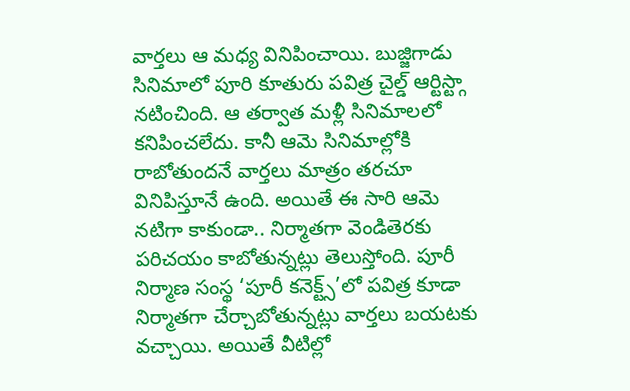వార్తలు ఆ మధ్య వినిపించాయి. బుజ్జిగాడు సినిమాలో పూరి కూతురు పవిత్ర చైల్డ్ ఆర్టిస్ట్గా నటించింది. ఆ తర్వాత మళ్లీ సినిమాలలో కనిపించలేదు. కానీ ఆమె సినిమాల్లోకి రాబోతుందనే వార్తలు మాత్రం తరచూ వినిపిస్తూనే ఉంది. అయితే ఈ సారి ఆమె నటిగా కాకుండా.. నిర్మాతగా వెండితెరకు పరిచయం కాబోతున్నట్లు తెలుస్తోంది. పూరీ నిర్మాణ సంస్థ ‘పూరీ కనెక్ట్స్’లో పవిత్ర కూడా నిర్మాతగా చేర్చాబోతున్నట్లు వార్తలు బయటకు వచ్చాయి. అయితే వీటిల్లో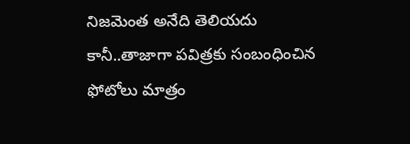నిజమెంత అనేది తెలియదు కానీ..తాజాగా పవిత్రకు సంబంధించిన ఫోటోలు మాత్రం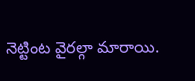నెట్టింట వైరల్గా మారాయి.